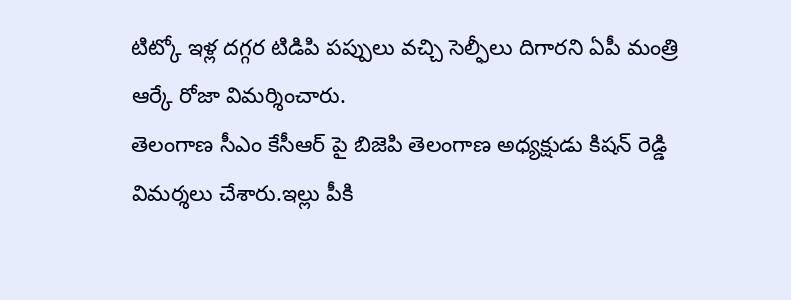టిట్కో ఇళ్ల దగ్గర టిడిపి పప్పులు వచ్చి సెల్ఫీలు దిగారని ఏపీ మంత్రి ఆర్కే రోజా విమర్శించారు.
తెలంగాణ సీఎం కేసీఆర్ పై బిజెపి తెలంగాణ అధ్యక్షుడు కిషన్ రెడ్డి విమర్శలు చేశారు.ఇల్లు పీకి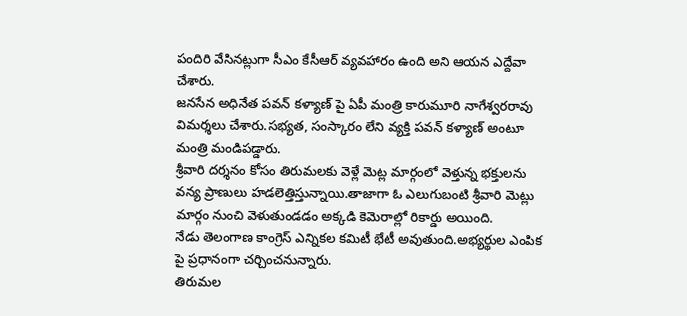పందిరి వేసినట్లుగా సీఎం కేసీఆర్ వ్యవహారం ఉంది అని ఆయన ఎద్దేవా చేశారు.
జనసేన అధినేత పవన్ కళ్యాణ్ పై ఏపీ మంత్రి కారుమూరి నాగేశ్వరరావు విమర్శలు చేశారు.సభ్యత, సంస్కారం లేని వ్యక్తి పవన్ కళ్యాణ్ అంటూ మంత్రి మండిపడ్డారు.
శ్రీవారి దర్శనం కోసం తిరుమలకు వెళ్లే మెట్ల మార్గంలో వెళ్తున్న భక్తులను వన్య ప్రాణులు హడలెత్తిస్తున్నాయి.తాజాగా ఓ ఎలుగుబంటి శ్రీవారి మెట్లు మార్గం నుంచి వెళుతుండడం అక్కడి కెమెరాల్లో రికార్డు అయింది.
నేడు తెలంగాణ కాంగ్రెస్ ఎన్నికల కమిటీ భేటీ అవుతుంది.అభ్యర్థుల ఎంపిక పై ప్రధానంగా చర్చించనున్నారు.
తిరుమల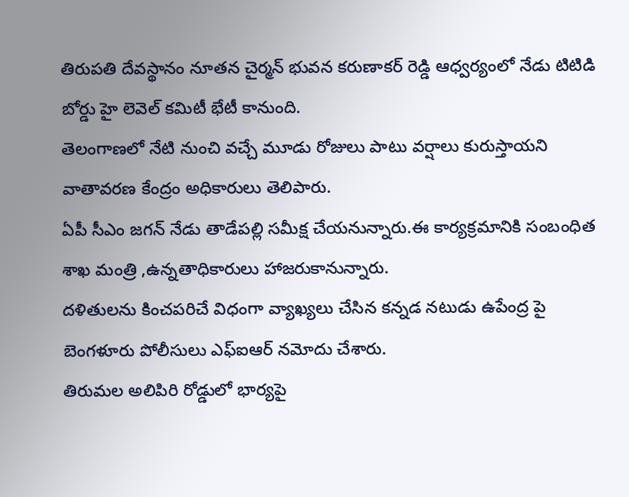తిరుపతి దేవస్థానం నూతన చైర్మన్ భువన కరుణాకర్ రెడ్డి ఆధ్వర్యంలో నేడు టిటిడి బోర్డు హై లెవెల్ కమిటీ భేటీ కానుంది.
తెలంగాణలో నేటి నుంచి వచ్చే మూడు రోజులు పాటు వర్షాలు కురుస్తాయని వాతావరణ కేంద్రం అధికారులు తెలిపారు.
ఏపీ సీఎం జగన్ నేడు తాడేపల్లి సమీక్ష చేయనున్నారు.ఈ కార్యక్రమానికి సంబంధిత శాఖ మంత్రి ,ఉన్నతాధికారులు హాజరుకానున్నారు.
దళితులను కించపరిచే విధంగా వ్యాఖ్యలు చేసిన కన్నడ నటుడు ఉపేంద్ర పై బెంగళూరు పోలీసులు ఎఫ్ఐఆర్ నమోదు చేశారు.
తిరుమల అలిపిరి రోడ్డులో భార్యపై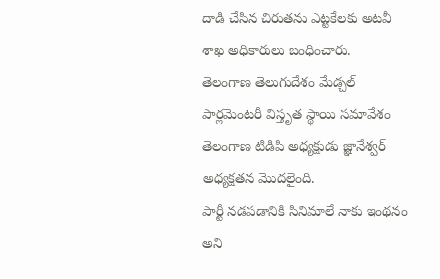దాడి చేసిన చిరుతను ఎట్టకేలకు అటవీ శాఖ అధికారులు బంధించారు.
తెలంగాణ తెలుగుదేశం మేడ్చల్ పార్లమెంటరీ విస్తృత స్థాయి సమావేశం తెలంగాణ టిడిపి అధ్యక్షుడు జ్ఞానేశ్వర్ అధ్యక్షతన మొదలైంది.
పార్టీ నడపడానికి సినిమాలే నాకు ఇంథనం అని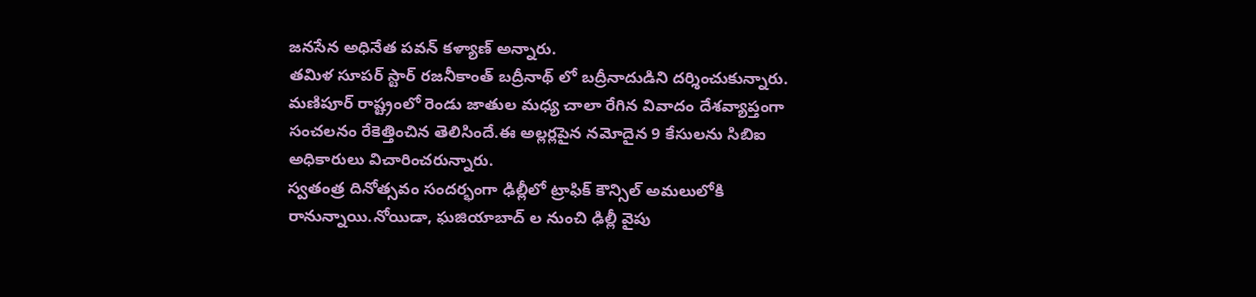జనసేన అధినేత పవన్ కళ్యాణ్ అన్నారు.
తమిళ సూపర్ స్టార్ రజనీకాంత్ బద్రీనాథ్ లో బద్రీనాదుడిని దర్శించుకున్నారు.
మణిపూర్ రాష్ట్రంలో రెండు జాతుల మధ్య చాలా రేగిన వివాదం దేశవ్యాప్తంగా సంచలనం రేకెత్తించిన తెలిసిందే.ఈ అల్లర్లపైన నమోదైన 9 కేసులను సిబిఐ అధికారులు విచారించరున్నారు.
స్వతంత్ర దినోత్సవం సందర్భంగా ఢిల్లీలో ట్రాఫిక్ కౌన్సిల్ అమలులోకి రానున్నాయి.నోయిడా, ఘజియాబాద్ ల నుంచి ఢిల్లీ వైపు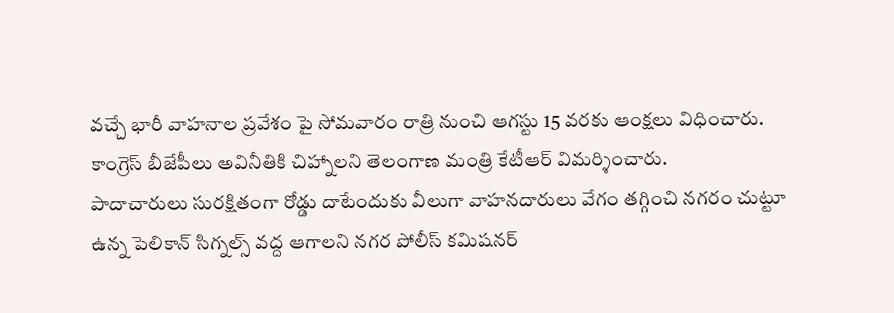వచ్చే భారీ వాహనాల ప్రవేశం పై సోమవారం రాత్రి నుంచి ఆగస్టు 15 వరకు ఆంక్షలు విధించారు.
కాంగ్రెస్ బీజేపీలు అవినీతికి చిహ్నాలని తెలంగాణ మంత్రి కేటీఆర్ విమర్శించారు.
పాదాచారులు సురక్షితంగా రోడ్డు దాటేందుకు వీలుగా వాహనదారులు వేగం తగ్గించి నగరం చుట్టూ ఉన్న పెలికాన్ సిగ్నల్స్ వద్ద ఆగాలని నగర పోలీస్ కమిషనర్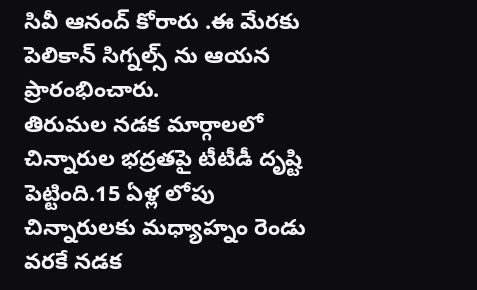సివీ ఆనంద్ కోరారు .ఈ మేరకు పెలికాన్ సిగ్నల్స్ ను ఆయన ప్రారంభించారు.
తిరుమల నడక మార్గాలలో చిన్నారుల భద్రతపై టీటీడీ దృష్టి పెట్టింది.15 ఏళ్ల లోపు చిన్నారులకు మధ్యాహ్నం రెండు వరకే నడక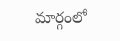మార్గంలో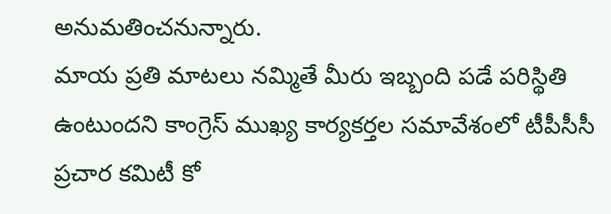అనుమతించనున్నారు.
మాయ ప్రతి మాటలు నమ్మితే మీరు ఇబ్బంది పడే పరిస్థితి ఉంటుందని కాంగ్రెస్ ముఖ్య కార్యకర్తల సమావేశంలో టీపీసీసీ ప్రచార కమిటీ కో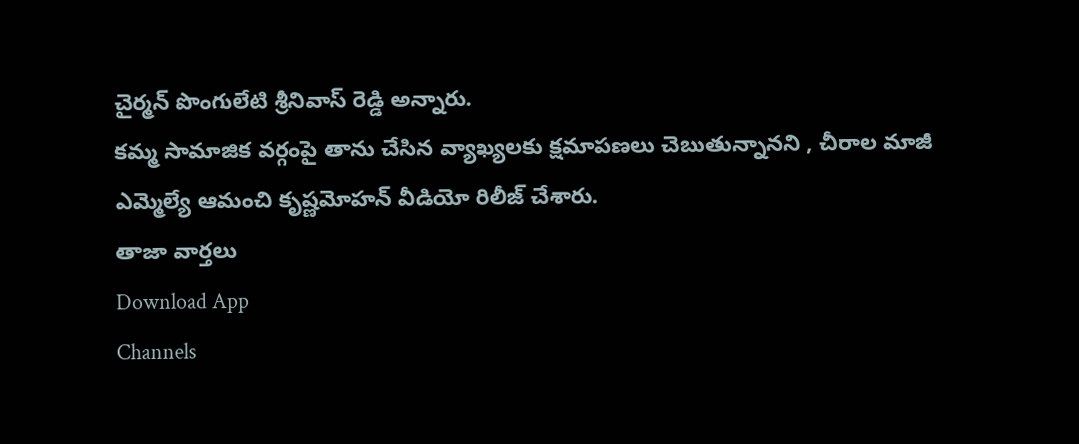చైర్మన్ పొంగులేటి శ్రీనివాస్ రెడ్డి అన్నారు.
కమ్మ సామాజిక వర్గంపై తాను చేసిన వ్యాఖ్యలకు క్షమాపణలు చెబుతున్నానని , చీరాల మాజీ ఎమ్మెల్యే ఆమంచి కృష్ణమోహన్ వీడియో రిలీజ్ చేశారు.
తాజా వార్తలు
Download App
Channels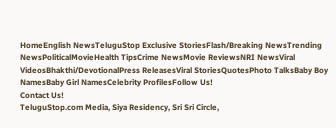HomeEnglish NewsTeluguStop Exclusive StoriesFlash/Breaking NewsTrending NewsPoliticalMovieHealth TipsCrime NewsMovie ReviewsNRI NewsViral VideosBhakthi/DevotionalPress ReleasesViral StoriesQuotesPhoto TalksBaby Boy NamesBaby Girl NamesCelebrity ProfilesFollow Us!
Contact Us!
TeluguStop.com Media, Siya Residency, Sri Sri Circle,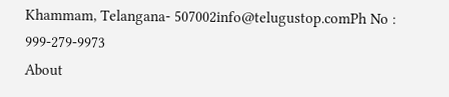Khammam, Telangana- 507002info@telugustop.comPh No : 999-279-9973
About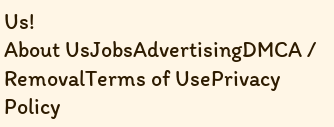Us!
About UsJobsAdvertisingDMCA / RemovalTerms of UsePrivacy Policy